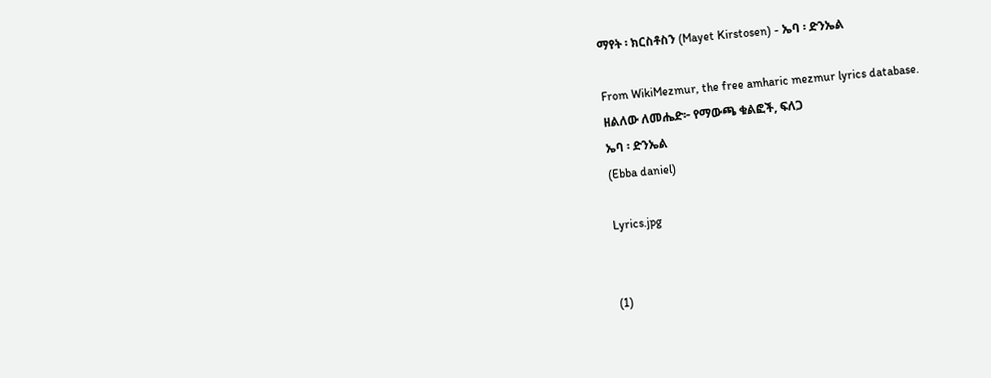ማየት ፡ ክርስቶስን (Mayet Kirstosen) - ኤባ ፡ ድንኤል

From WikiMezmur, the free amharic mezmur lyrics database.
ዘልለው ለመሔድ፦ የማውጫ ቁልፎች, ፍለጋ
ኤባ ፡ ድንኤል
(Ebba daniel)

Lyrics.jpg


(1)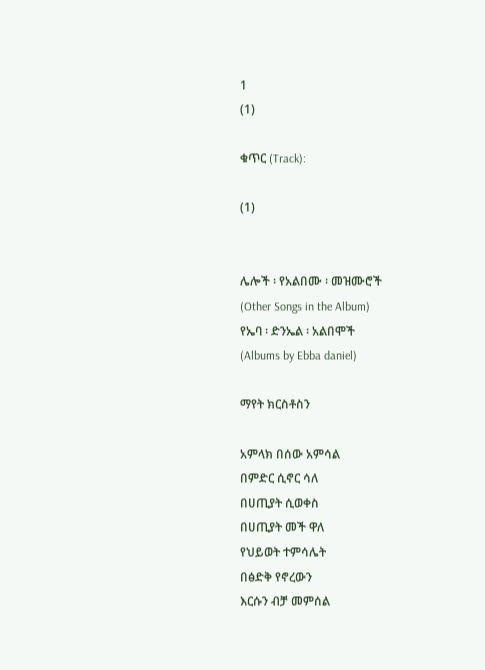1
(1)

ቁጥር (Track):

(1)


ሌሎች ፡ የአልበሙ ፡ መዝሙሮች
(Other Songs in the Album)
የኤባ ፡ ድንኤል ፡ አልበሞች
(Albums by Ebba daniel)

ማየት ክርስቶስን

አምላክ በሰው አምሳል
በምድር ሲኖር ሳለ
በሀጢያት ሲወቀስ
በሀጢያት መች ዋለ
የህይወት ተምሳሌት
በፅድቅ የኖረውን
እርሱን ብቻ መምሰል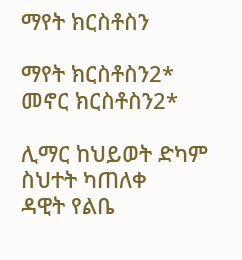ማየት ክርስቶስን

ማየት ክርስቶስን2*
መኖር ክርስቶስን2*

ሊማር ከህይወት ድካም
ስህተት ካጠለቀ
ዳዊት የልቤ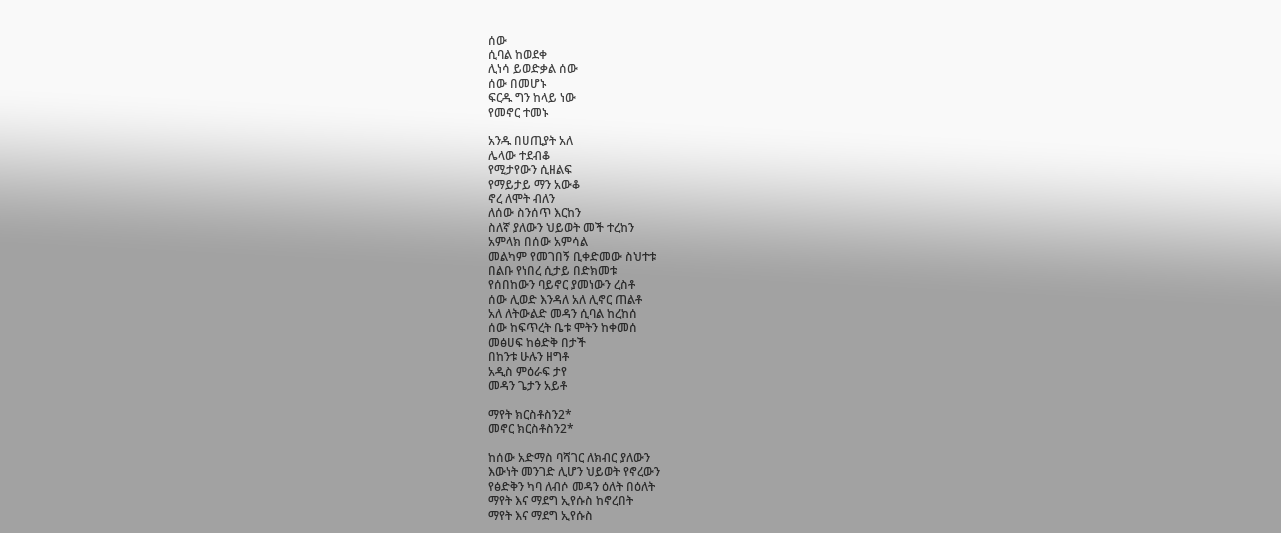ሰው
ሲባል ከወደቀ
ሊነሳ ይወድቃል ሰው
ሰው በመሆኑ
ፍርዱ ግን ከላይ ነው
የመኖር ተመኑ

አንዱ በሀጢያት አለ
ሌላው ተደብቆ
የሚታየውን ሲዘልፍ
የማይታይ ማን አውቆ
ኖረ ለሞት ብለን
ለሰው ስንሰጥ እርከን
ስለኛ ያለውን ህይወት መች ተረከን
አምላክ በሰው አምሳል
መልካም የመገበኝ ቢቀድመው ስህተቱ
በልቡ የነበረ ሲታይ በድክመቱ
የሰበከውን ባይኖር ያመነውን ረስቶ
ሰው ሊወድ እንዳለ አለ ሊኖር ጠልቶ
አለ ለትውልድ መዳን ሲባል ከረከሰ
ሰው ከፍጥረት ቤቱ ሞትን ከቀመሰ
መፅሀፍ ከፅድቅ በታች
በከንቱ ሁሉን ዘግቶ
አዲስ ምዕራፍ ታየ
መዳን ጌታን አይቶ

ማየት ክርስቶስን2*
መኖር ክርስቶስን2*

ከሰው አድማስ ባሻገር ለክብር ያለውን
እውነት መንገድ ሊሆን ህይወት የኖረውን
የፅድቅን ካባ ለብሶ መዳን ዕለት በዕለት
ማየት እና ማደግ ኢየሱስ ከኖረበት
ማየት እና ማደግ ኢየሱስ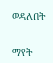ወዳለበት


ማየት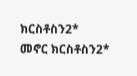ክርስቶስን2*
መኖር ክርስቶስን2*